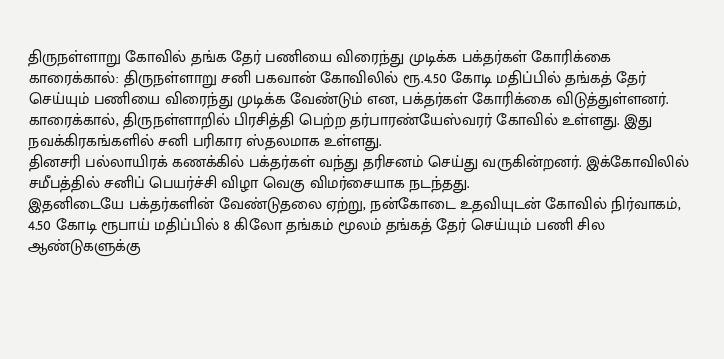திருநள்ளாறு கோவில் தங்க தேர் பணியை விரைந்து முடிக்க பக்தர்கள் கோரிக்கை
காரைக்கால்: திருநள்ளாறு சனி பகவான் கோவிலில் ரூ.4.50 கோடி மதிப்பில் தங்கத் தேர் செய்யும் பணியை விரைந்து முடிக்க வேண்டும் என, பக்தர்கள் கோரிக்கை விடுத்துள்ளனர்.
காரைக்கால், திருநள்ளாறில் பிரசித்தி பெற்ற தர்பாரண்யேஸ்வரர் கோவில் உள்ளது. இது நவக்கிரகங்களில் சனி பரிகார ஸ்தலமாக உள்ளது.
தினசரி பல்லாயிரக் கணக்கில் பக்தர்கள் வந்து தரிசனம் செய்து வருகின்றனர். இக்கோவிலில் சமீபத்தில் சனிப் பெயர்ச்சி விழா வெகு விமர்சையாக நடந்தது.
இதனிடையே பக்தர்களின் வேண்டுதலை ஏற்று, நன்கோடை உதவியுடன் கோவில் நிர்வாகம், 4.50 கோடி ரூபாய் மதிப்பில் 8 கிலோ தங்கம் மூலம் தங்கத் தேர் செய்யும் பணி சில ஆண்டுகளுக்கு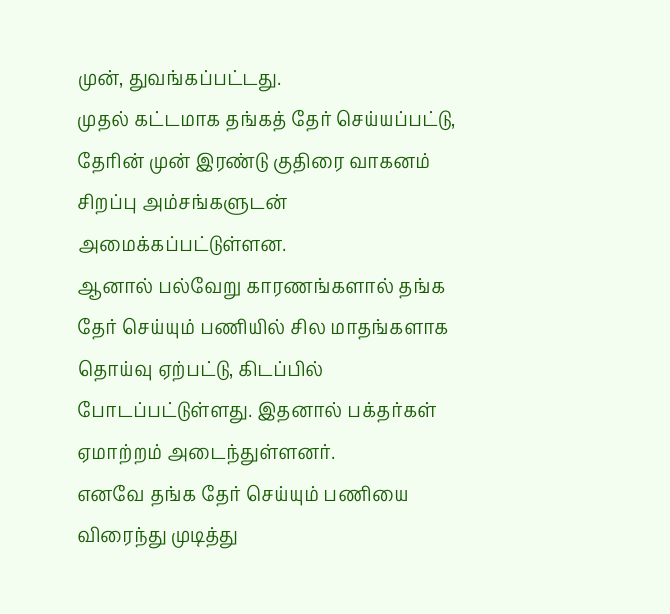முன், துவங்கப்பட்டது.
முதல் கட்டமாக தங்கத் தேர் செய்யப்பட்டு, தேரின் முன் இரண்டு குதிரை வாகனம் சிறப்பு அம்சங்களுடன் அமைக்கப்பட்டுள்ளன.
ஆனால் பல்வேறு காரணங்களால் தங்க தேர் செய்யும் பணியில் சில மாதங்களாக தொய்வு ஏற்பட்டு, கிடப்பில் போடப்பட்டுள்ளது. இதனால் பக்தர்கள் ஏமாற்றம் அடைந்துள்ளனர்.
எனவே தங்க தேர் செய்யும் பணியை விரைந்து முடித்து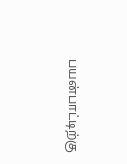பயன்பாட்டிற்கு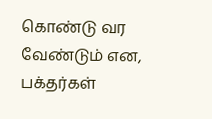கொண்டு வர வேண்டும் என, பக்தர்கள்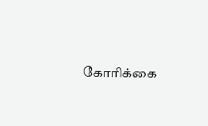கோரிக்கை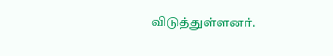விடுத்துள்ளனர்.